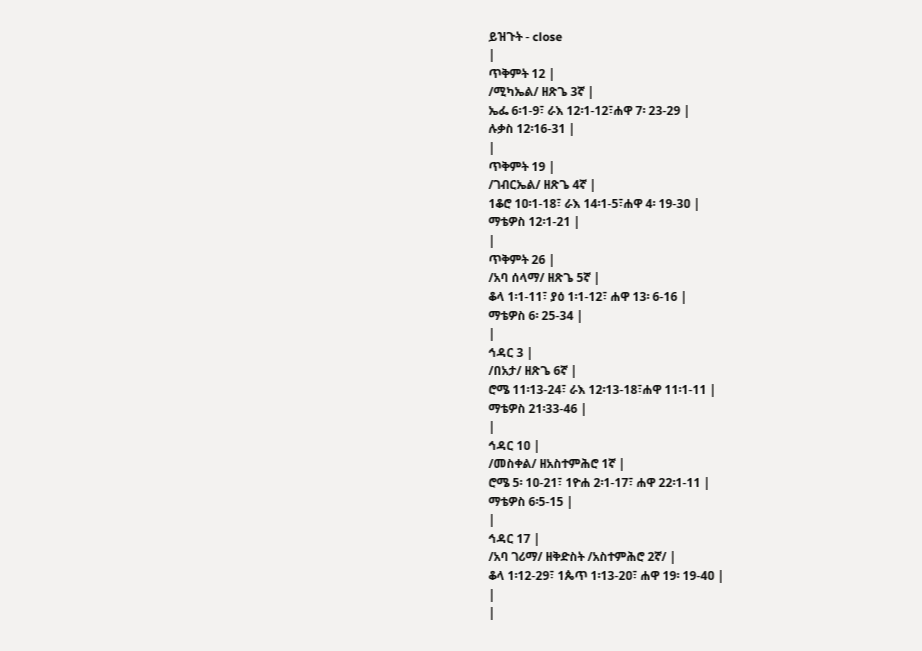ይዝጉት - close
|
ጥቅምት 12 |
/ሚካኤል/ ዘጽጌ 3ኛ |
ኤፌ 6፡1-9፣ ራእ 12፡1-12፣ሐዋ 7፡ 23-29 |
ሉቃስ 12፡16-31 |
|
ጥቅምት 19 |
/ገብርኤል/ ዘጽጌ 4ኛ |
1ቆሮ 1ዐ፡1-18፣ ራእ 14፡1-5፣ሐዋ 4፡ 19-3ዐ |
ማቴዎስ 12፡1-21 |
|
ጥቅምት 26 |
/አባ ሰላማ/ ዘጽጌ 5ኛ |
ቆላ 1፡1-11፣ ያዕ 1፡1-12፣ ሐዋ 13፡ 6-16 |
ማቴዎስ 6፡ 25-34 |
|
ኅዳር 3 |
/በአታ/ ዘጽጌ 6ኛ |
ሮሜ 11፡13-24፣ ራእ 12፡13-18፣ሐዋ 11፡1-11 |
ማቴዎስ 21፡33-46 |
|
ኅዳር 1ዐ |
/መስቀል/ ዘአስተምሕሮ 1ኛ |
ሮሜ 5፡ 1ዐ-21፣ 1ዮሐ 2፡1-17፣ ሐዋ 22፡1-11 |
ማቴዎስ 6፡5-15 |
|
ኅዳር 17 |
/አባ ገሪማ/ ዘቅድስት /አስተምሕሮ 2ኛ/ |
ቆላ 1፡12-29፣ 1ጴጥ 1፡13-2ዐ፣ ሐዋ 19፡ 19-4ዐ |
|
|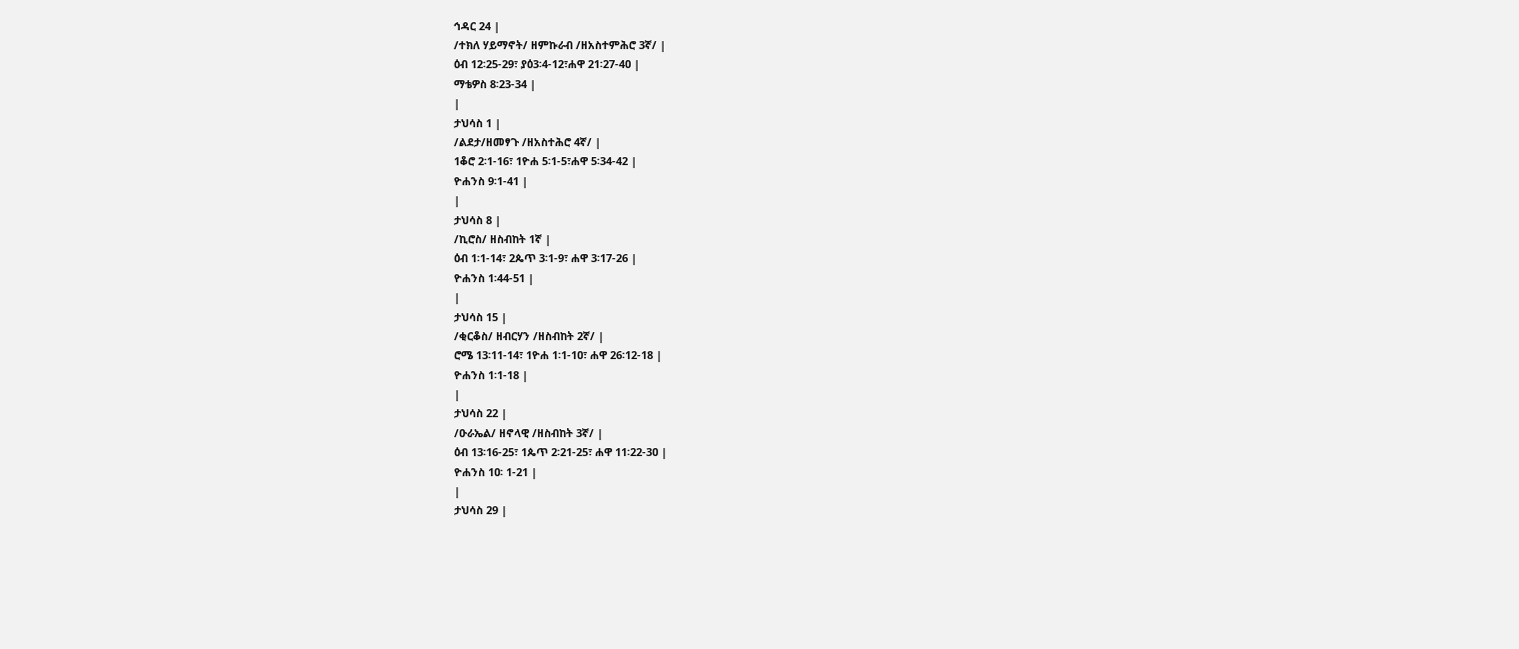ኅዳር 24 |
/ተክለ ሃይማኖት/ ዘምኩራብ /ዘአስተምሕሮ 3ኛ/ |
ዕብ 12፡25-29፣ ያዕ3፡4-12፣ሐዋ 21፡27-4ዐ |
ማቴዎስ 8፡23-34 |
|
ታህሳስ 1 |
/ልደታ/ዘመፃጉ /ዘአስተሕሮ 4ኛ/ |
1ቆሮ 2፡1-16፣ 1ዮሐ 5፡1-5፣ሐዋ 5፡34-42 |
ዮሐንስ 9፡1-41 |
|
ታህሳስ 8 |
/ኪሮስ/ ዘስብከት 1ኛ |
ዕብ 1፡1-14፣ 2ጴጥ 3፡1-9፣ ሐዋ 3፡17-26 |
ዮሐንስ 1፡44-51 |
|
ታህሳስ 15 |
/ቂርቆስ/ ዘብርሃን /ዘስብከት 2ኛ/ |
ሮሜ 13፡11-14፣ 1ዮሐ 1፡1-1ዐ፣ ሐዋ 26፡12-18 |
ዮሐንስ 1፡1-18 |
|
ታህሳስ 22 |
/ዑራኤል/ ዘኖላዊ /ዘስብከት 3ኛ/ |
ዕብ 13፡16-25፣ 1ጴጥ 2፡21-25፣ ሐዋ 11፡22-3ዐ |
ዮሐንስ 1ዐ፡ 1-21 |
|
ታህሳስ 29 |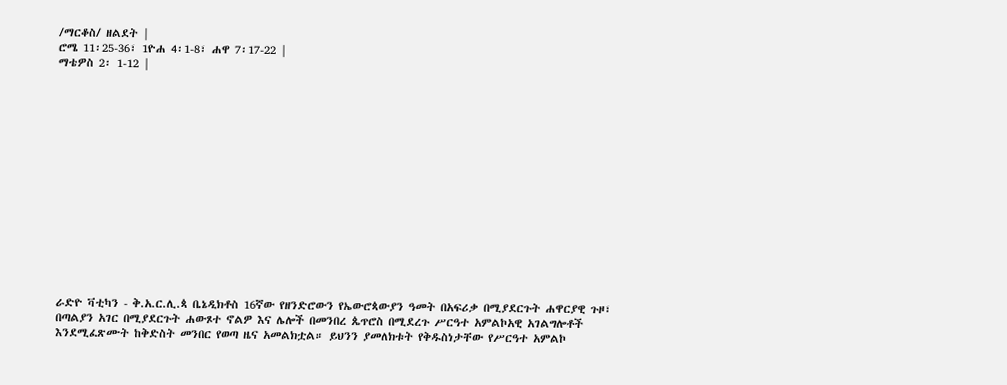/ማርቆስ/ ዘልደት |
ሮሜ 11፡25-36፣ 1ዮሐ 4፡1-8፣ ሐዋ 7፡17-22 |
ማቴዎስ 2፡ 1-12 |















ራድዮ ቫቲካን - ቅ.አ.ር.ሊ.ጳ ቤኔዲክቶስ 16ኛው የዘንድሮውን የኤውሮጳውያን ዓመት በአፍሪቃ በሚያደርጉት ሐዋርያዊ ጉዞ፣ በጣልያን አገር በሚያደርጉት ሐውጾተ ኖልዎ እና ሌሎች በመንበረ ጴጥሮስ በሚደረጉ ሥርዓተ አምልኮአዊ አገልግሎቶች እንደሚፈጽሙት ከቅድስት መንበር የወጣ ዜና አመልክቷል። ይህንን ያመለክቱት የቅዱስነታቸው የሥርዓተ አምልኮ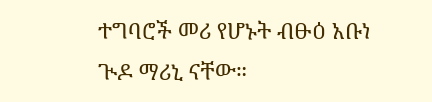ተግባሮች መሪ የሆኑት ብፁዕ አቡነ ጒዶ ማሪኒ ናቸው።